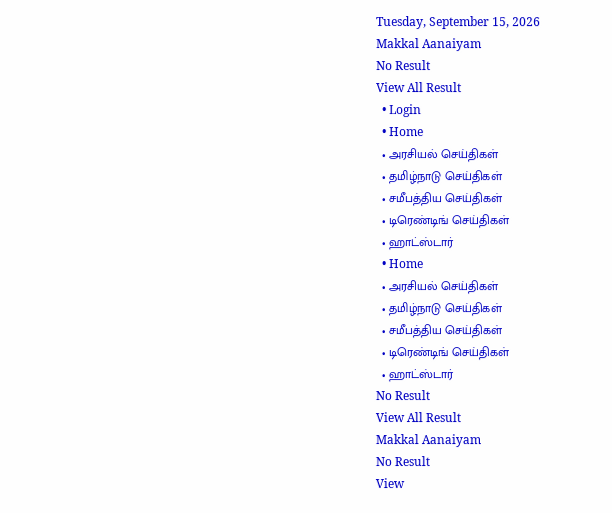Tuesday, September 15, 2026
Makkal Aanaiyam
No Result
View All Result
  • Login
  • Home
  • அரசியல் செய்திகள்
  • தமிழ்நாடு செய்திகள்
  • சமீபத்திய செய்திகள்
  • டிரெண்டிங் செய்திகள்
  • ஹாட்ஸ்டார்
  • Home
  • அரசியல் செய்திகள்
  • தமிழ்நாடு செய்திகள்
  • சமீபத்திய செய்திகள்
  • டிரெண்டிங் செய்திகள்
  • ஹாட்ஸ்டார்
No Result
View All Result
Makkal Aanaiyam
No Result
View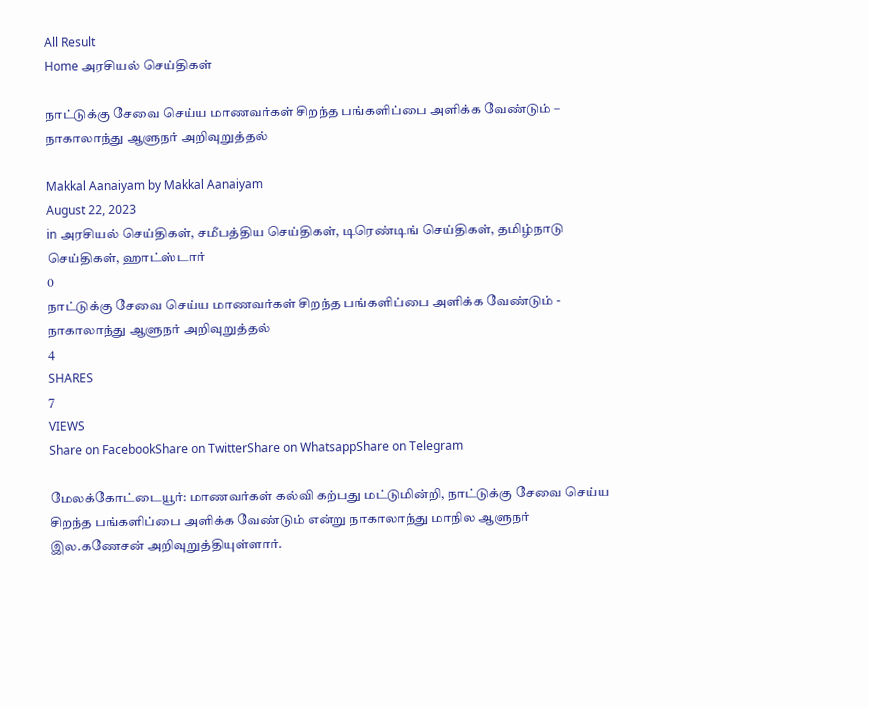All Result
Home அரசியல் செய்திகள்

நாட்டுக்கு சேவை செய்ய மாணவர்கள் சிறந்த பங்களிப்பை அளிக்க வேண்டும் – நாகாலாந்து ஆளுநர் அறிவுறுத்தல்

Makkal Aanaiyam by Makkal Aanaiyam
August 22, 2023
in அரசியல் செய்திகள், சமீபத்திய செய்திகள், டிரெண்டிங் செய்திகள், தமிழ்நாடு செய்திகள், ஹாட்ஸ்டார்
0
நாட்டுக்கு சேவை செய்ய மாணவர்கள் சிறந்த பங்களிப்பை அளிக்க வேண்டும் - நாகாலாந்து ஆளுநர் அறிவுறுத்தல்
4
SHARES
7
VIEWS
Share on FacebookShare on TwitterShare on WhatsappShare on Telegram

மேலக்கோட்டையூர்: மாணவர்கள் கல்வி கற்பது மட்டுமின்றி, நாட்டுக்கு சேவை செய்ய சிறந்த பங்களிப்பை அளிக்க வேண்டும் என்று நாகாலாந்து மாநில ஆளுநர் இல.கணேசன் அறிவுறுத்தியுள்ளார்.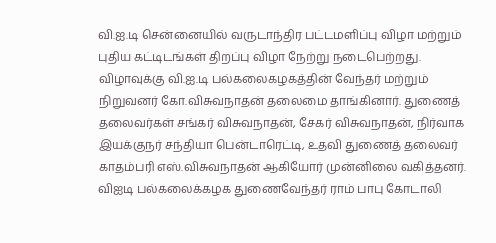வி.ஐ.டி சென்னையில் வருடாந்திர பட்டமளிப்பு விழா மற்றும் புதிய கட்டிடங்கள் திறப்பு விழா நேற்று நடைபெற்றது. விழாவுக்கு வி.ஐ.டி பல்கலைகழகத்தின் வேந்தர் மற்றும் நிறுவனர் கோ.விசுவநாதன் தலைமை தாங்கினார். துணைத் தலைவர்கள் சங்கர் விசுவநாதன், சேகர் விசுவநாதன், நிர்வாக இயக்குநர் சந்தியா பென்டாரெட்டி, உதவி துணைத் தலைவர் காதம்பரி எஸ்.விசுவநாதன் ஆகியோர் முன்னிலை வகித்தனர். விஐடி பல்கலைக்கழக துணைவேந்தர் ராம் பாபு கோடாலி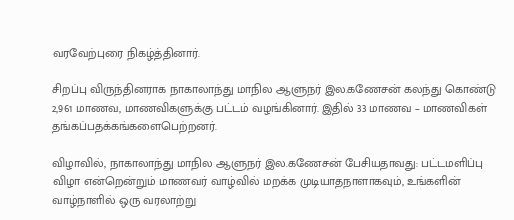வரவேற்புரை நிகழ்த்தினார்.

சிறப்பு விருந்தினராக நாகாலாந்து மாநில ஆளுநர் இல.கணேசன் கலந்து கொண்டு 2,961 மாணவ, மாணவிகளுக்கு பட்டம் வழங்கினார். இதில் 33 மாணவ – மாணவிகள் தங்கப்பதக்கங்களைபெற்றனர்.

விழாவில், நாகாலாந்து மாநில ஆளுநர் இல.கணேசன் பேசியதாவது: பட்டமளிப்பு விழா என்றென்றும் மாணவர் வாழ்வில் மறக்க முடியாதநாளாகவும், உங்களின் வாழ்நாளில் ஒரு வரலாற்று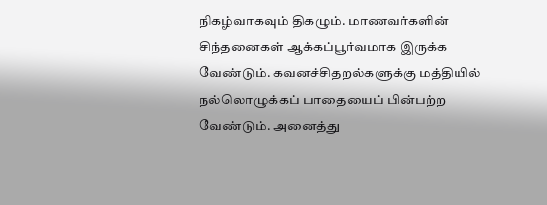நிகழ்வாகவும் திகழும். மாணவர்களின் சிந்தனைகள் ஆக்கப்பூர்வமாக இருக்க வேண்டும். கவனச்சிதறல்களுக்கு மத்தியில் நல்லொழுக்கப் பாதையைப் பின்பற்ற வேண்டும். அனைத்து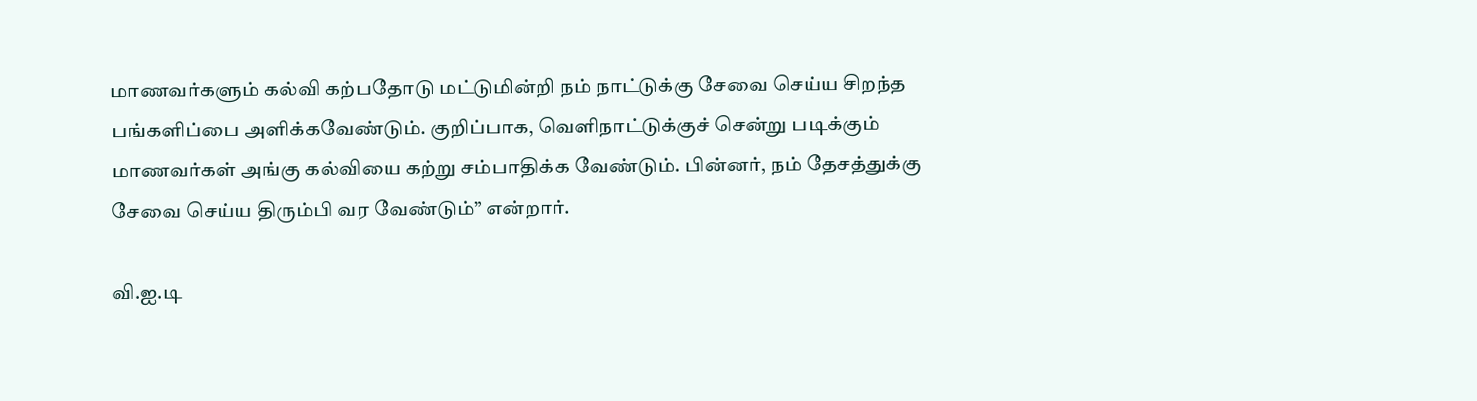மாணவர்களும் கல்வி கற்பதோடு மட்டுமின்றி நம் நாட்டுக்கு சேவை செய்ய சிறந்த பங்களிப்பை அளிக்கவேண்டும். குறிப்பாக, வெளிநாட்டுக்குச் சென்று படிக்கும் மாணவர்கள் அங்கு கல்வியை கற்று சம்பாதிக்க வேண்டும். பின்னர், நம் தேசத்துக்கு சேவை செய்ய திரும்பி வர வேண்டும்” என்றார்.

வி.ஐ.டி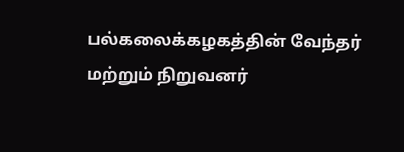பல்கலைக்கழகத்தின் வேந்தர் மற்றும் நிறுவனர்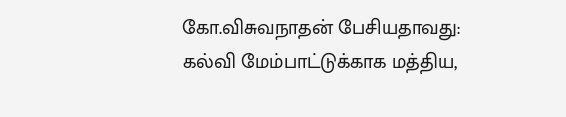கோ.விசுவநாதன் பேசியதாவது: கல்வி மேம்பாட்டுக்காக மத்திய,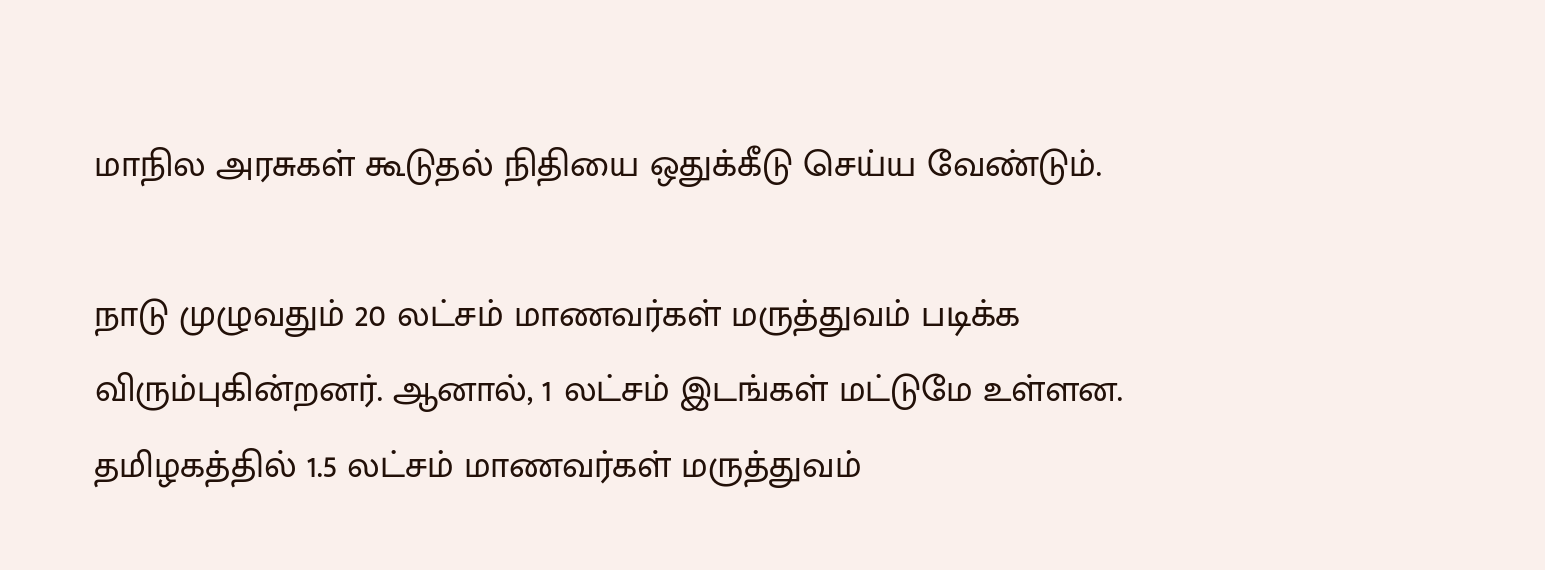மாநில அரசுகள் கூடுதல் நிதியை ஒதுக்கீடு செய்ய வேண்டும்.

நாடு முழுவதும் 20 லட்சம் மாணவர்கள் மருத்துவம் படிக்க விரும்புகின்றனர். ஆனால், 1 லட்சம் இடங்கள் மட்டுமே உள்ளன. தமிழகத்தில் 1.5 லட்சம் மாணவர்கள் மருத்துவம்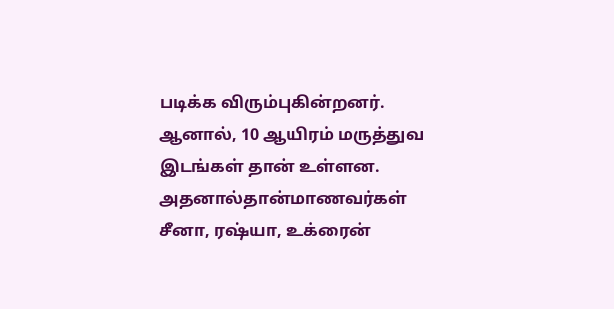படிக்க விரும்புகின்றனர். ஆனால், 10 ஆயிரம் மருத்துவ இடங்கள் தான் உள்ளன. அதனால்தான்மாணவர்கள் சீனா, ரஷ்யா, உக்ரைன்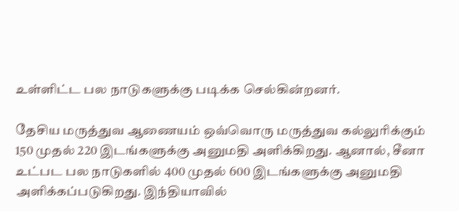உள்ளிட்ட பல நாடுகளுக்கு படிக்க செல்கின்றனர்.

தேசிய மருத்துவ ஆணையம் ஒவ்வொரு மருத்துவ கல்லுரிக்கும் 150 முதல் 220 இடங்களுக்கு அனுமதி அளிக்கிறது. ஆனால், சீனா உட்பட பல நாடுகளில் 400 முதல் 600 இடங்களுக்கு அனுமதி அளிக்கப்படுகிறது. இந்தியாவில்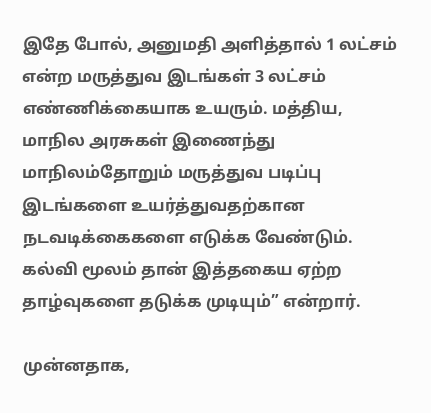இதே போல், அனுமதி அளித்தால் 1 லட்சம் என்ற மருத்துவ இடங்கள் 3 லட்சம் எண்ணிக்கையாக உயரும். மத்திய, மாநில அரசுகள் இணைந்து மாநிலம்தோறும் மருத்துவ படிப்பு இடங்களை உயர்த்துவதற்கான நடவடிக்கைகளை எடுக்க வேண்டும். கல்வி மூலம் தான் இத்தகைய ஏற்ற தாழ்வுகளை தடுக்க முடியும்” என்றார்.

முன்னதாக,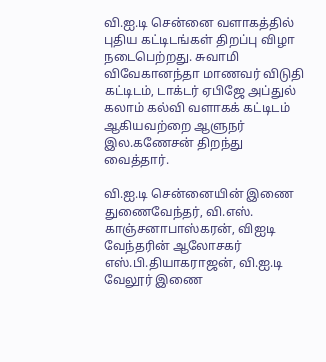வி.ஐ.டி சென்னை வளாகத்தில் புதிய கட்டிடங்கள் திறப்பு விழா நடைபெற்றது. சுவாமி விவேகானந்தா மாணவர் விடுதி கட்டிடம், டாக்டர் ஏபிஜே அப்துல் கலாம் கல்வி வளாகக் கட்டிடம் ஆகியவற்றை ஆளுநர் இல.கணேசன் திறந்து வைத்தார்.

வி.ஐ.டி சென்னையின் இணை துணைவேந்தர், வி.எஸ். காஞ்சனாபாஸ்கரன், விஐடி வேந்தரின் ஆலோசகர் எஸ்.பி.தியாகராஜன், வி.ஐ.டி வேலூர் இணை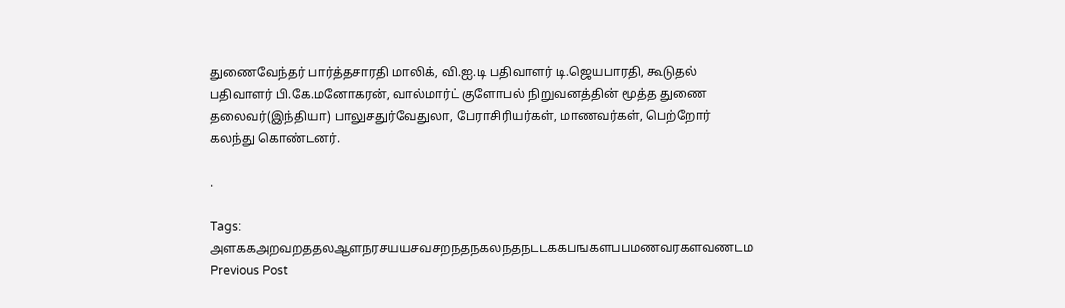துணைவேந்தர் பார்த்தசாரதி மாலிக், வி.ஐ.டி பதிவாளர் டி.ஜெயபாரதி, கூடுதல் பதிவாளர் பி.கே.மனோகரன், வால்மார்ட் குளோபல் நிறுவனத்தின் மூத்த துணை தலைவர்(இந்தியா) பாலுசதுர்வேதுலா, பேராசிரியர்கள், மாணவர்கள், பெற்றோர் கலந்து கொண்டனர்.

.

Tags: அளககஅறவறததலஆளநரசயயசவசறநதநகலநதநடடககபஙகளபபமணவரகளவணடம
Previous Post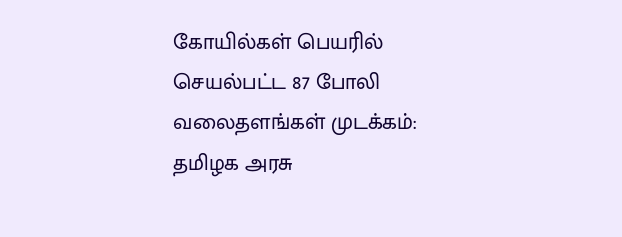கோயில்கள் பெயரில் செயல்பட்ட 87 போலி வலைதளங்கள் முடக்கம்: தமிழக அரசு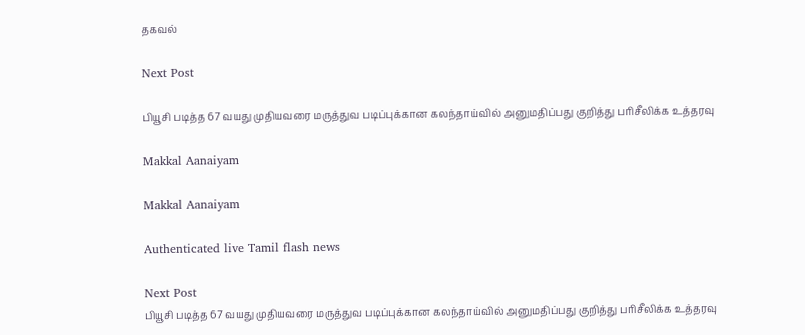தகவல்

Next Post

பியூசி படித்த 67 வயது முதியவரை மருத்துவ படிப்புக்கான கலந்தாய்வில் அனுமதிப்பது குறித்து பரிசீலிக்க உத்தரவு

Makkal Aanaiyam

Makkal Aanaiyam

Authenticated live Tamil flash news

Next Post
பியூசி படித்த 67 வயது முதியவரை மருத்துவ படிப்புக்கான கலந்தாய்வில் அனுமதிப்பது குறித்து பரிசீலிக்க உத்தரவு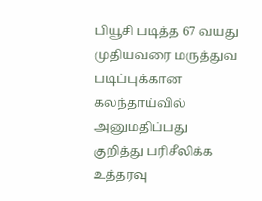பியூசி படித்த 67 வயது முதியவரை மருத்துவ படிப்புக்கான கலந்தாய்வில் அனுமதிப்பது குறித்து பரிசீலிக்க உத்தரவு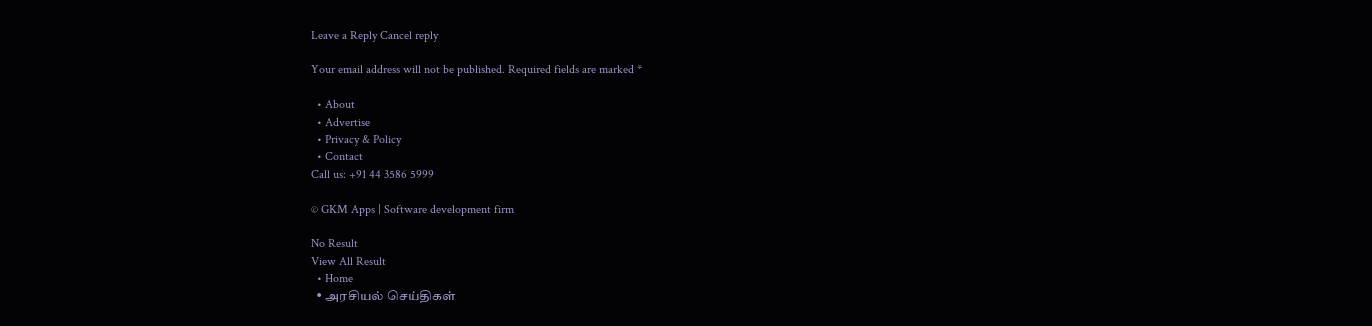Leave a Reply Cancel reply

Your email address will not be published. Required fields are marked *

  • About
  • Advertise
  • Privacy & Policy
  • Contact
Call us: +91 44 3586 5999

© GKM Apps | Software development firm

No Result
View All Result
  • Home
  • அரசியல் செய்திகள்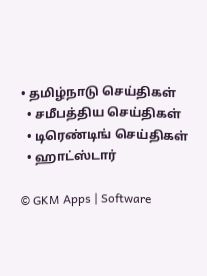• தமிழ்நாடு செய்திகள்
  • சமீபத்திய செய்திகள்
  • டிரெண்டிங் செய்திகள்
  • ஹாட்ஸ்டார்

© GKM Apps | Software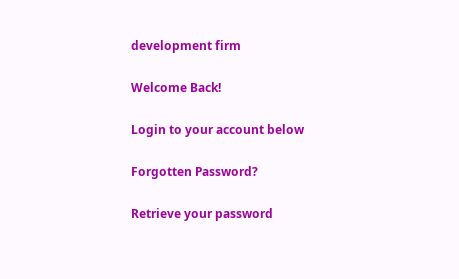development firm

Welcome Back!

Login to your account below

Forgotten Password?

Retrieve your password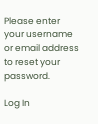Please enter your username or email address to reset your password.

Log In